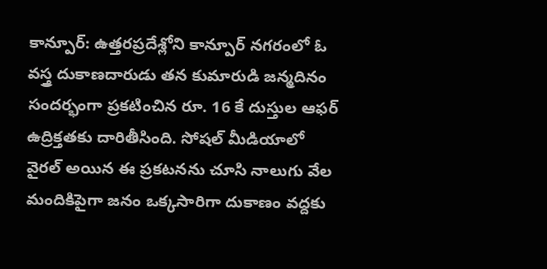కాన్పూర్: ఉత్తరప్రదేశ్లోని కాన్పూర్ నగరంలో ఓ వస్త్ర దుకాణదారుడు తన కుమారుడి జన్మదినం సందర్భంగా ప్రకటించిన రూ. 16 కే దుస్తుల ఆఫర్ ఉద్రిక్తతకు దారితీసింది. సోషల్ మీడియాలో వైరల్ అయిన ఈ ప్రకటనను చూసి నాలుగు వేల మందికిపైగా జనం ఒక్కసారిగా దుకాణం వద్దకు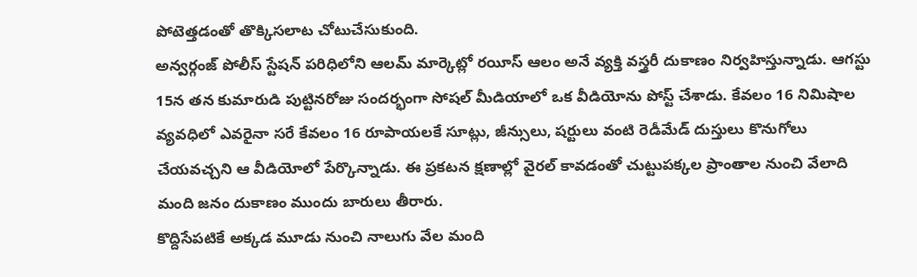పోటెత్తడంతో తొక్కిసలాట చోటుచేసుకుంది.
అన్వర్గంజ్ పోలీస్ స్టేషన్ పరిధిలోని ఆలమ్ మార్కెట్లో రయీస్ ఆలం అనే వ్యక్తి వస్త్రరీ దుకాణం నిర్వహిస్తున్నాడు. ఆగస్టు 15న తన కుమారుడి పుట్టినరోజు సందర్భంగా సోషల్ మీడియాలో ఒక వీడియోను పోస్ట్ చేశాడు. కేవలం 16 నిమిషాల వ్యవధిలో ఎవరైనా సరే కేవలం 16 రూపాయలకే సూట్లు, జీన్సులు, షర్టులు వంటి రెడీమేడ్ దుస్తులు కొనుగోలు చేయవచ్చని ఆ వీడియోలో పేర్కొన్నాడు. ఈ ప్రకటన క్షణాల్లో వైరల్ కావడంతో చుట్టుపక్కల ప్రాంతాల నుంచి వేలాది మంది జనం దుకాణం ముందు బారులు తీరారు.
కొద్దిసేపటికే అక్కడ మూడు నుంచి నాలుగు వేల మంది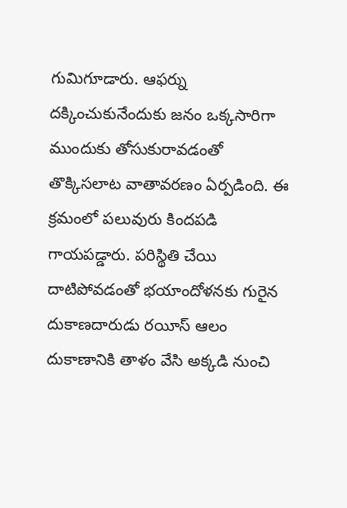గుమిగూడారు. ఆఫర్ను దక్కించుకునేందుకు జనం ఒక్కసారిగా ముందుకు తోసుకురావడంతో తొక్కిసలాట వాతావరణం ఏర్పడింది. ఈ క్రమంలో పలువురు కిందపడి గాయపడ్డారు. పరిస్థితి చేయి దాటిపోవడంతో భయాందోళనకు గురైన దుకాణదారుడు రయీస్ ఆలం దుకాణానికి తాళం వేసి అక్కడి నుంచి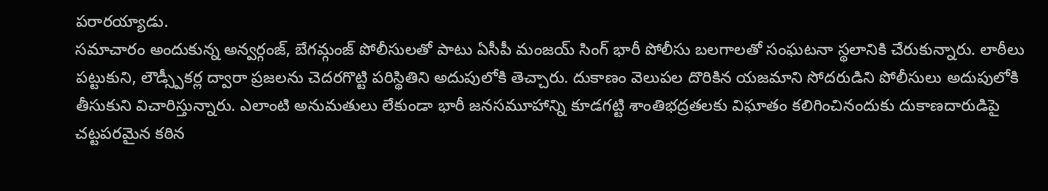పరారయ్యాడు.
సమాచారం అందుకున్న అన్వర్గంజ్, బేగమ్గంజ్ పోలీసులతో పాటు ఏసీపీ మంజయ్ సింగ్ భారీ పోలీసు బలగాలతో సంఘటనా స్థలానికి చేరుకున్నారు. లాఠీలు పట్టుకుని, లౌడ్స్పీకర్ల ద్వారా ప్రజలను చెదరగొట్టి పరిస్థితిని అదుపులోకి తెచ్చారు. దుకాణం వెలుపల దొరికిన యజమాని సోదరుడిని పోలీసులు అదుపులోకి తీసుకుని విచారిస్తున్నారు. ఎలాంటి అనుమతులు లేకుండా భారీ జనసమూహాన్ని కూడగట్టి శాంతిభద్రతలకు విఘాతం కలిగించినందుకు దుకాణదారుడిపై చట్టపరమైన కఠిన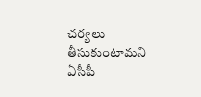చర్యలు తీసుకుంటామని ఏసీపీ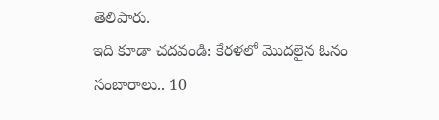తెలిపారు.
ఇది కూడా చదవండి: కేరళలో మొదలైన ఓనం సంబారాలు.. 10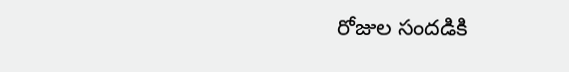రోజుల సందడికి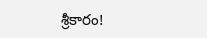శ్రీకారం!